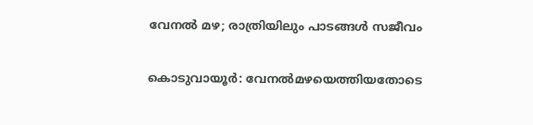വേനൽ മഴ; രാത്രിയിലും പാടങ്ങൾ സജീവം

കൊടുവായൂർ: വേനൽമഴയെത്തിയതോടെ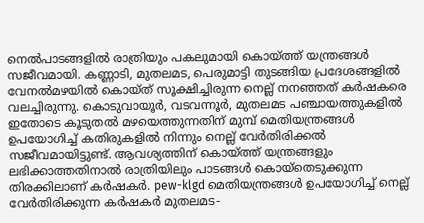നെൽപാടങ്ങളിൽ രാത്രിയും പകലുമായി കൊയ്ത്ത് യന്ത്രങ്ങൾ സജീവമായി. കണ്ണാടി, മുതലമട, പെരുമാട്ടി തുടങ്ങിയ പ്രദേശങ്ങളിൽ വേനൽമഴയിൽ കൊയ്ത് സൂക്ഷിച്ചിരുന്ന നെല്ല് നനഞ്ഞത് കർഷകരെ വലച്ചിരുന്നു. കൊടുവായൂർ, വടവന്നൂർ, മുതലമട പഞ്ചായത്തുകളിൽ ഇതോടെ കൂടുതൽ മഴയെത്തുന്നതിന് മുമ്പ് മെതിയന്ത്രങ്ങൾ ഉപയോഗിച്ച് കതിരുകളിൽ നിന്നും നെല്ല് വേർതിരിക്കൽ സജീവമായിട്ടുണ്ട്. ആവശ്യത്തിന് കൊയ്ത്ത് യന്ത്രങ്ങളും ലഭിക്കാത്തതിനാൽ രാത്രിയിലും പാടങ്ങൾ കൊയ്തെടുക്കുന്ന തിരക്കിലാണ് കർഷകർ. pew-klgd മെതിയന്ത്രങ്ങൾ ഉപയോഗിച്ച് നെല്ല് വേർതിരിക്കുന്ന കർഷകർ മുതലമട-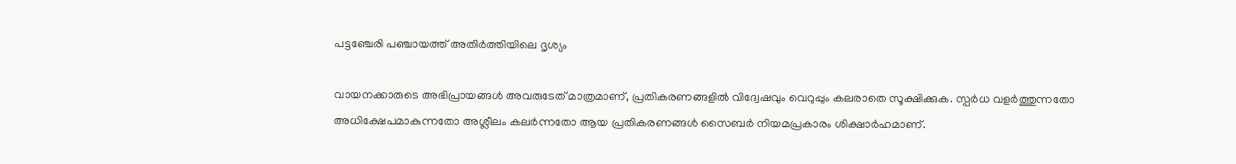പട്ടഞ്ചേരി പഞ്ചായത്ത് അതിർത്തിയിലെ ദൃശ്യം

വായനക്കാരുടെ അഭിപ്രായങ്ങള്‍ അവരുടേത് മാത്രമാണ്, പ്രതികരണങ്ങളിൽ വിദ്വേഷവും വെറുപ്പും കലരാതെ സൂക്ഷിക്കുക. സ്പർധ വളർത്തുന്നതോ അധിക്ഷേപമാകുന്നതോ അശ്ലീലം കലർന്നതോ ആയ പ്രതികരണങ്ങൾ സൈബർ നിയമപ്രകാരം ശിക്ഷാർഹമാണ്.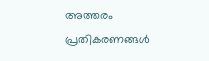അത്തരം പ്രതികരണങ്ങൾ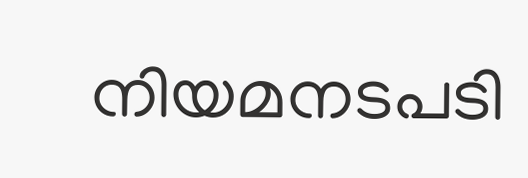നിയമനടപടി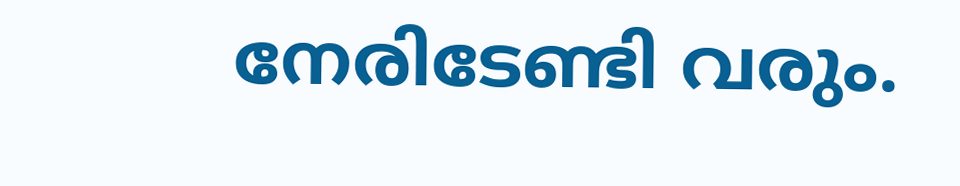നേരിടേണ്ടി വരും.